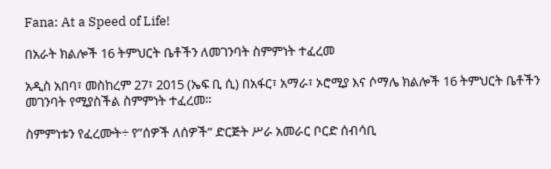Fana: At a Speed of Life!

በአራት ክልሎች 16 ትምህርት ቤቶችን ለመገንባት ስምምነት ተፈረመ

አዲስ አበባ፣ መስከረም 27፣ 2015 (ኤፍ ቢ ሲ) በአፋር፣ አማራ፣ ኦሮሚያ እና ሶማሌ ክልሎች 16 ትምህርት ቤቶችን መገንባት የሚያስችል ስምምነት ተፈረመ፡፡

ስምምነቱን የፈረሙት÷ የ”ሰዎች ለሰዎች” ድርጅት ሥራ አመራር ቦርድ ሰብሳቢ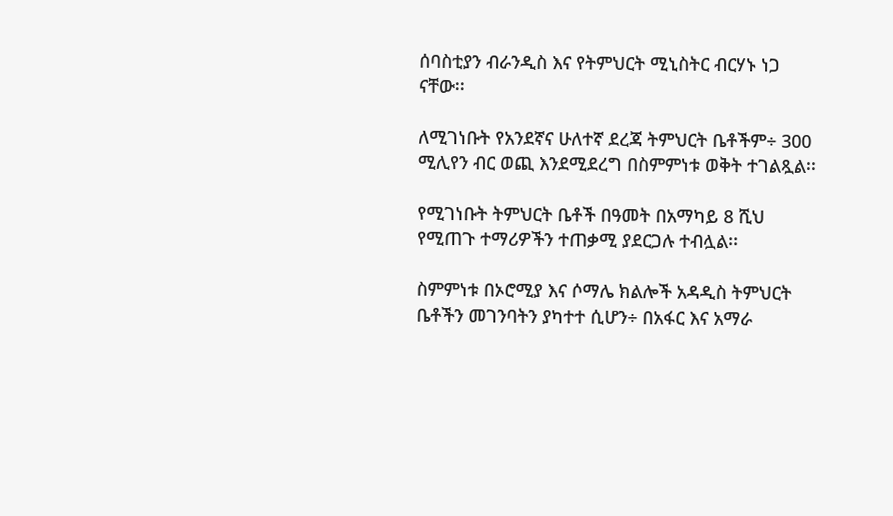ሰባስቲያን ብራንዲስ እና የትምህርት ሚኒስትር ብርሃኑ ነጋ  ናቸው፡፡

ለሚገነቡት የአንደኛና ሁለተኛ ደረጃ ትምህርት ቤቶችም÷ 300 ሚሊየን ብር ወጪ እንደሚደረግ በስምምነቱ ወቅት ተገልጿል፡፡

የሚገነቡት ትምህርት ቤቶች በዓመት በአማካይ 8 ሺህ የሚጠጉ ተማሪዎችን ተጠቃሚ ያደርጋሉ ተብሏል፡፡

ስምምነቱ በኦሮሚያ እና ሶማሌ ክልሎች አዳዲስ ትምህርት ቤቶችን መገንባትን ያካተተ ሲሆን÷ በአፋር እና አማራ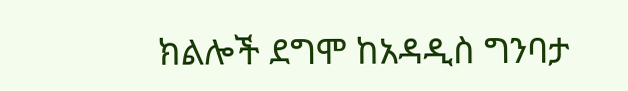ክልሎች ደግሞ ከአዳዲስ ግንባታ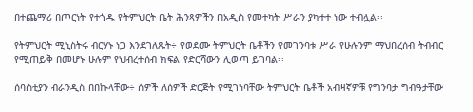በተጨማሪ በጦርነት የተጎዱ የትምህርት ቤት ሕንጻዎችን በአዲስ የመተካት ሥራን ያካተተ ነው ተብሏል፡፡

የትምህርት ሚኒስትሩ ብርሃኑ ነጋ እንደገለጹት÷ የወደሙ ትምህርት ቤቶችን የመገንባቱ ሥራ የሁሉንም ማህበረሰብ ትብብር የሚጠይቅ በመሆኑ ሁሉም የህብረተሰብ ክፍል የድርሻውን ሊወጣ ይገባል፡፡

ሰባስቲያን ብራንዲስ በበኩላቸው÷ ሰዎች ለሰዎች ድርጅት የሚገነባቸው ትምህርት ቤቶች አብዛኛዎቹ የግንባታ ግብዓታቸው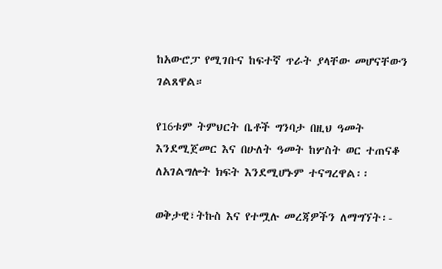ከአውሮፓ የሚገቡና ከፍተኛ ጥራት ያላቸው መሆናቸውን ገልጸዋል።

የ16ቱም ትምህርት ቤቶች ግንባታ በዚህ ዓመት እንደሚጀመር እና በሁለት ዓመት ከሦስት ወር ተጠናቆ ለአገልግሎት ክፍት እንደሚሆኑም ተናግረዋል፡፡

ወቅታዊ፣ትኩስ እና የተሟሉ መረጃዎችን ለማግኘት፡-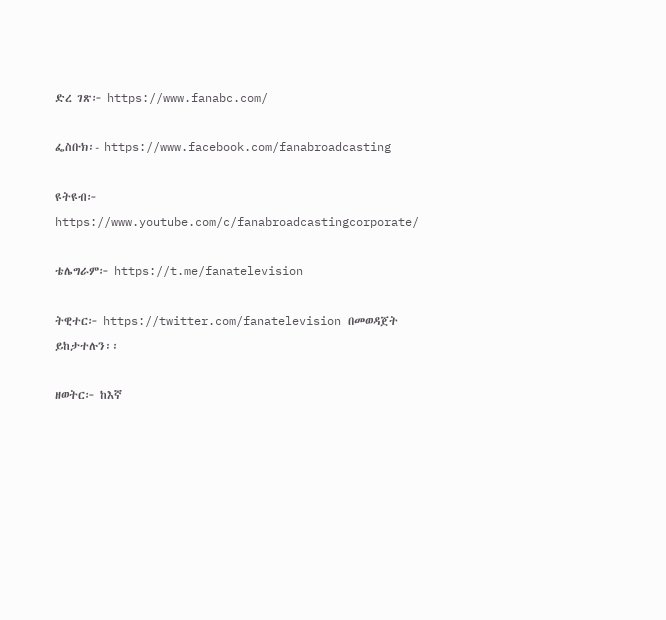ድረ ገጽ፦ https://www.fanabc.com/

ፌስቡክ፡- https://www.facebook.com/fanabroadcasting

ዩትዩብ፦ https://www.youtube.com/c/fanabroadcastingcorporate/

ቴሌግራም፦ https://t.me/fanatelevision

ትዊተር፦ https://twitter.com/fanatelevision በመወዳጀት ይከታተሉን፡፡

ዘወትር፦ ከእኛ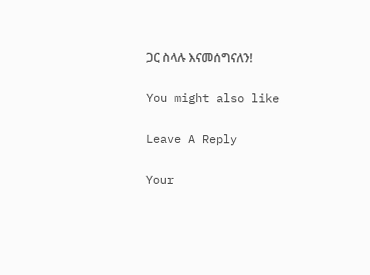ጋር ስላሉ እናመሰግናለን!

You might also like

Leave A Reply

Your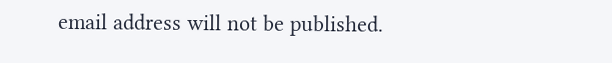email address will not be published.